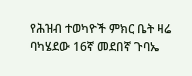የሕዝብ ተወካዮች ምክር ቤት ዛሬ ባካሄደው 16ኛ መደበኛ ጉባኤ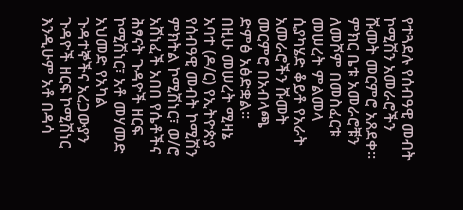የተጓደሉ የሰብዓዊ መብት ኮሚሽን አመራሮችን ሹመት መርምሮ አጸደቀ።
ምክር ቤቱ አመራሮቹን ለመሾም በመስፈርቱ መሠረት ምልመላ ሲያካሄድ ቆይቶ የአራት አመራሮችን ሹመት መርምሮ በአብላጫ ድምፅ አፅድቋል።
በዚሁ መሠረት ሚዛኔ አባተ (ዶ/ር) የኢትዮጵያ የሰብዓዊ መብት ኮሚሽን ምክትል ኮሚሽነር፣ ወ/ሮ አሸነፈች አበበ የሴቶችና ሕፃናት ጉዳዮች ዘርፍ ኮሚሽነር፣ አቶ መሃመድ አህመድ የአካል ጉዳተኞችና አረጋውያን ጉዳዮች ዘርፍ ኮሚሽነር እንዲሁም አቶ በዳሳ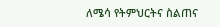ለሜሳ የትምህርትና ስልጠና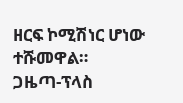ዘርፍ ኮሚሽነር ሆነው ተሹመዋል።
ጋዜጣ-ፕላስ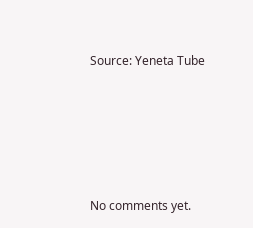Source: Yeneta Tube








No comments yet.